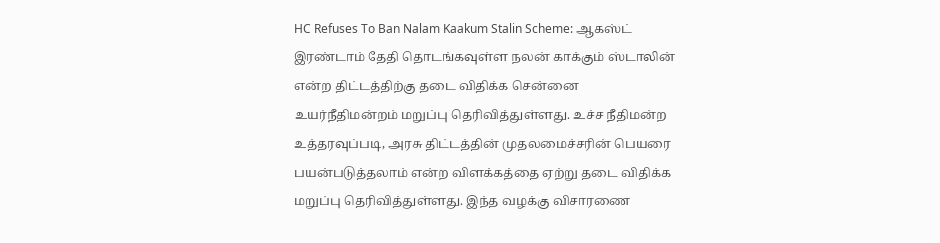HC Refuses To Ban Nalam Kaakum Stalin Scheme: ஆகஸ்ட் இரண்டாம் தேதி தொடங்கவுள்ள நலன் காக்கும் ஸ்டாலின் என்ற திட்டத்திற்கு தடை விதிக்க சென்னை உயர்நீதிமன்றம் மறுப்பு தெரிவித்துள்ளது. உச்ச நீதிமன்ற உத்தரவுப்படி, அரசு திட்டத்தின் முதலமைச்சரின் பெயரை பயன்படுத்தலாம் என்ற விளக்கத்தை ஏற்று தடை விதிக்க மறுப்பு தெரிவித்துள்ளது. இந்த வழக்கு விசாரணை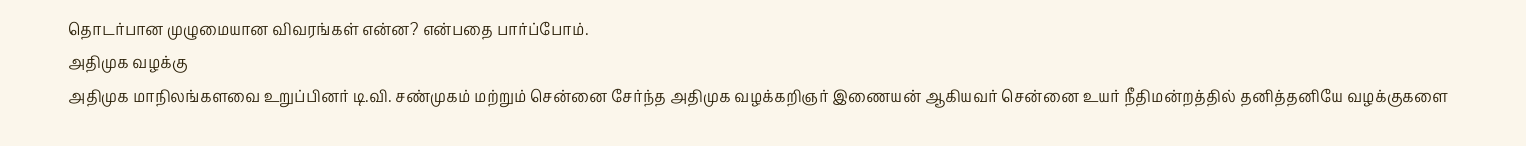தொடர்பான முழுமையான விவரங்கள் என்ன? என்பதை பார்ப்போம்.
அதிமுக வழக்கு
அதிமுக மாநிலங்களவை உறுப்பினர் டி.வி. சண்முகம் மற்றும் சென்னை சேர்ந்த அதிமுக வழக்கறிஞர் இணையன் ஆகியவர் சென்னை உயர் நீதிமன்றத்தில் தனித்தனியே வழக்குகளை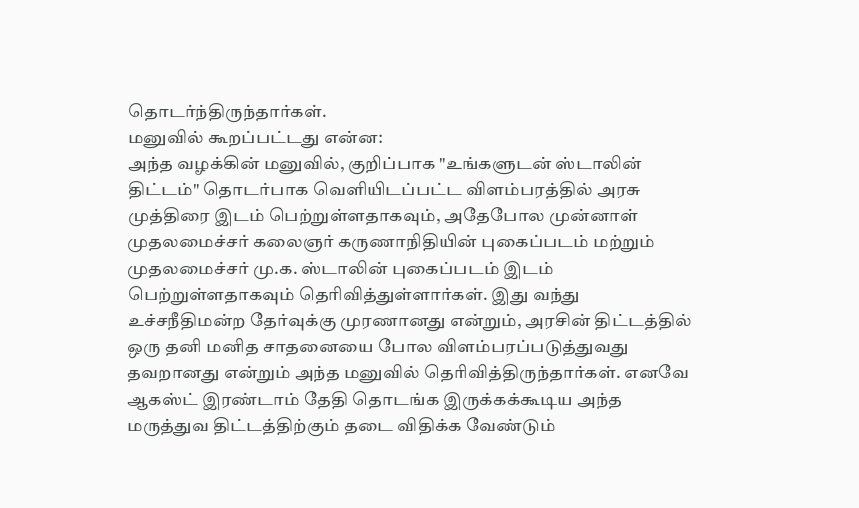தொடர்ந்திருந்தார்கள்.
மனுவில் கூறப்பட்டது என்ன:
அந்த வழக்கின் மனுவில், குறிப்பாக "உங்களுடன் ஸ்டாலின் திட்டம்" தொடர்பாக வெளியிடப்பட்ட விளம்பரத்தில் அரசு முத்திரை இடம் பெற்றுள்ளதாகவும், அதேபோல முன்னாள் முதலமைச்சர் கலைஞர் கருணாநிதியின் புகைப்படம் மற்றும் முதலமைச்சர் மு.க. ஸ்டாலின் புகைப்படம் இடம் பெற்றுள்ளதாகவும் தெரிவித்துள்ளார்கள். இது வந்து உச்சநீதிமன்ற தேர்வுக்கு முரணானது என்றும், அரசின் திட்டத்தில் ஒரு தனி மனித சாதனையை போல விளம்பரப்படுத்துவது தவறானது என்றும் அந்த மனுவில் தெரிவித்திருந்தார்கள். எனவே ஆகஸ்ட் இரண்டாம் தேதி தொடங்க இருக்கக்கூடிய அந்த மருத்துவ திட்டத்திற்கும் தடை விதிக்க வேண்டும்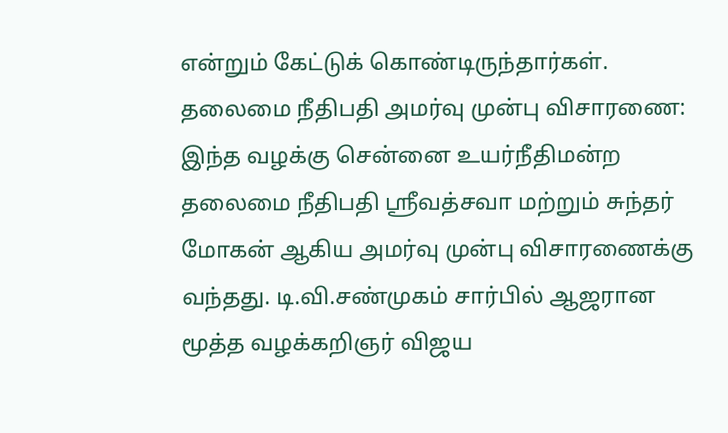என்றும் கேட்டுக் கொண்டிருந்தார்கள்.
தலைமை நீதிபதி அமர்வு முன்பு விசாரணை:
இந்த வழக்கு சென்னை உயர்நீதிமன்ற தலைமை நீதிபதி ஸ்ரீவத்சவா மற்றும் சுந்தர் மோகன் ஆகிய அமர்வு முன்பு விசாரணைக்கு வந்தது. டி.வி.சண்முகம் சார்பில் ஆஜரான மூத்த வழக்கறிஞர் விஜய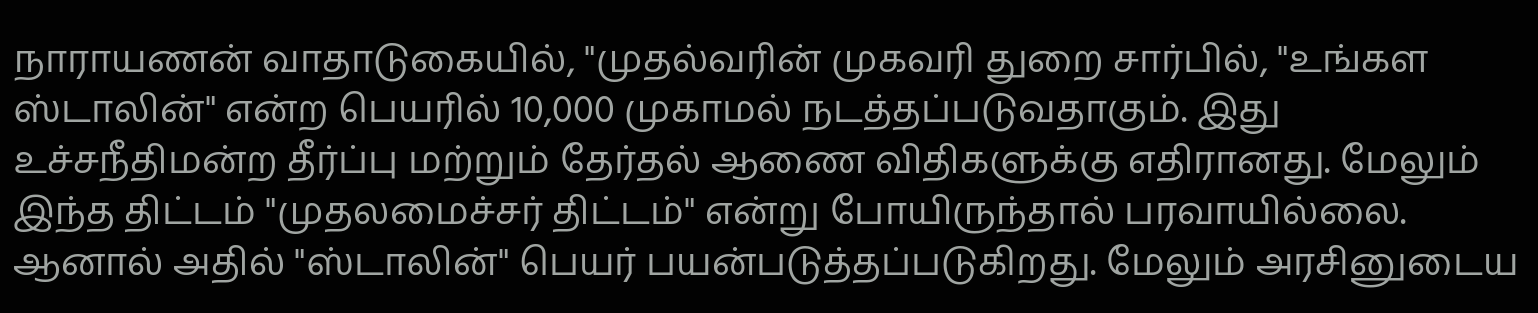நாராயணன் வாதாடுகையில், "முதல்வரின் முகவரி துறை சார்பில், "உங்கள ஸ்டாலின்" என்ற பெயரில் 10,000 முகாமல் நடத்தப்படுவதாகும். இது உச்சநீதிமன்ற தீர்ப்பு மற்றும் தேர்தல் ஆணை விதிகளுக்கு எதிரானது. மேலும் இந்த திட்டம் "முதலமைச்சர் திட்டம்" என்று போயிருந்தால் பரவாயில்லை. ஆனால் அதில் "ஸ்டாலின்" பெயர் பயன்படுத்தப்படுகிறது. மேலும் அரசினுடைய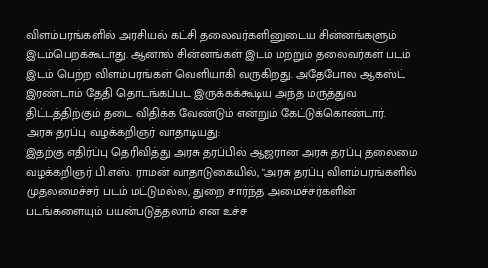விளம்பரங்களில் அரசியல் கட்சி தலைவர்களினுடைய சின்னங்களும் இடம்பெறக்கூடாது. ஆனால் சின்னங்கள் இடம் மற்றும் தலைவர்கள் படம் இடம் பெற்ற விளம்பரங்கள் வெளியாகி வருகிறது. அதேபோல ஆகஸ்ட் இரண்டாம் தேதி தொடங்கப்பட இருக்கக்கூடிய அந்த மருத்துவ திட்டத்திற்கும் தடை விதிக்க வேண்டும் என்றும் கேட்டுக்கொண்டார்.
அரசு தரப்பு வழக்கறிஞர் வாதாடியது:
இதற்கு எதிர்ப்பு தெரிவித்து அரசு தரப்பில் ஆஜரான அரசு தரப்பு தலைமை வழக்கறிஞர் பி.எஸ். ராமன் வாதாடுகையில், "அரசு தரப்பு விளம்பரங்களில் முதலமைச்சர் படம் மட்டுமல்ல, துறை சார்ந்த அமைச்சர்களின் படங்களையும் பயன்படுத்தலாம் என உச்ச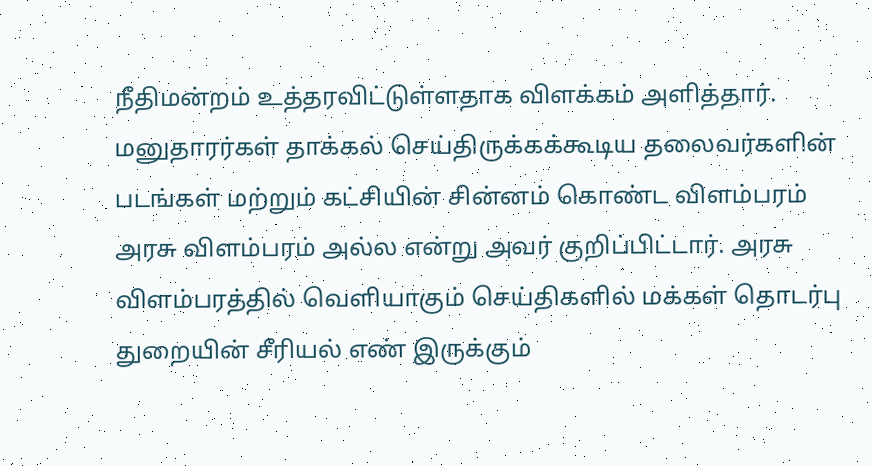நீதிமன்றம் உத்தரவிட்டுள்ளதாக விளக்கம் அளித்தார்.
மனுதாரர்கள் தாக்கல் செய்திருக்கக்கூடிய தலைவர்களின் படங்கள் மற்றும் கட்சியின் சின்னம் கொண்ட விளம்பரம் அரசு விளம்பரம் அல்ல என்று அவர் குறிப்பிட்டார். அரசு விளம்பரத்தில் வெளியாகும் செய்திகளில் மக்கள் தொடர்பு துறையின் சீரியல் எண் இருக்கும்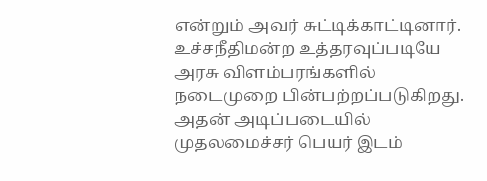என்றும் அவர் சுட்டிக்காட்டினார்.
உச்சநீதிமன்ற உத்தரவுப்படியே அரசு விளம்பரங்களில் நடைமுறை பின்பற்றப்படுகிறது. அதன் அடிப்படையில் முதலமைச்சர் பெயர் இடம்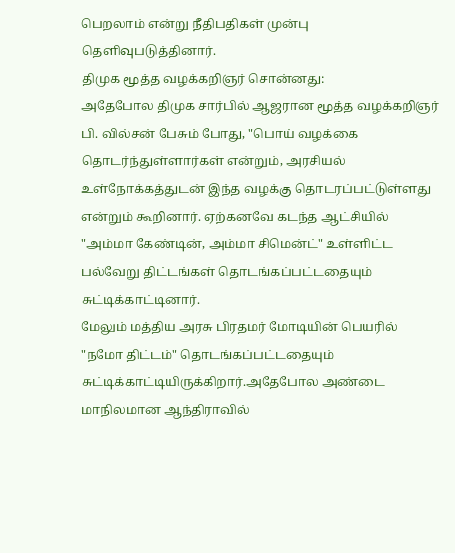பெறலாம் என்று நீதிபதிகள் முன்பு தெளிவுபடுத்தினார்.
திமுக மூத்த வழக்கறிஞர் சொன்னது:
அதேபோல திமுக சார்பில் ஆஜரான மூத்த வழக்கறிஞர் பி. வில்சன் பேசும் போது, "பொய் வழக்கை தொடர்ந்துள்ளார்கள் என்றும், அரசியல் உள்நோக்கத்துடன் இந்த வழக்கு தொடரப்பட்டுள்ளது என்றும் கூறினார். ஏற்கனவே கடந்த ஆட்சியில் "அம்மா கேண்டின், அம்மா சிமென்ட்" உள்ளிட்ட பல்வேறு திட்டங்கள் தொடங்கப்பட்டதையும் சுட்டிக்காட்டினார்.
மேலும் மத்திய அரசு பிரதமர் மோடியின் பெயரில் "நமோ திட்டம்" தொடங்கப்பட்டதையும் சுட்டிக்காட்டியிருக்கிறார்.அதேபோல அண்டை மாநிலமான ஆந்திராவில்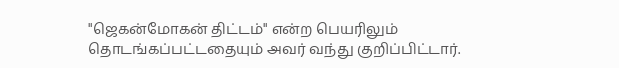"ஜெகன்மோகன் திட்டம்" என்ற பெயரிலும் தொடங்கப்பட்டதையும் அவர் வந்து குறிப்பிட்டார்.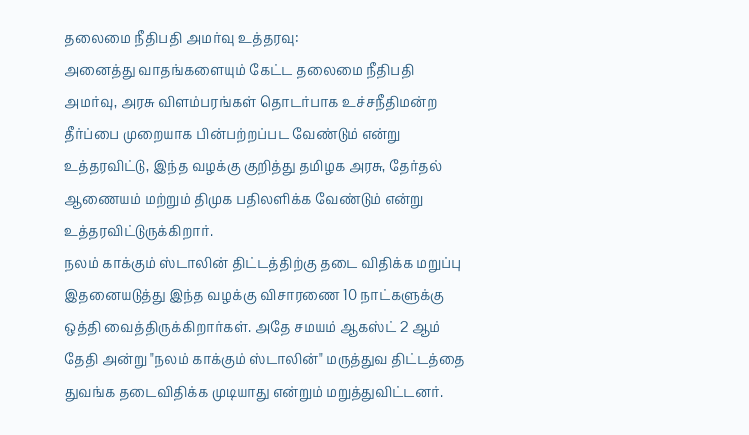தலைமை நீதிபதி அமர்வு உத்தரவு:
அனைத்து வாதங்களையும் கேட்ட தலைமை நீதிபதி அமர்வு, அரசு விளம்பரங்கள் தொடர்பாக உச்சநீதிமன்ற தீர்ப்பை முறையாக பின்பற்றப்பட வேண்டும் என்று உத்தரவிட்டு, இந்த வழக்கு குறித்து தமிழக அரசு, தேர்தல் ஆணையம் மற்றும் திமுக பதிலளிக்க வேண்டும் என்று உத்தரவிட்டுருக்கிறார்.
நலம் காக்கும் ஸ்டாலின் திட்டத்திற்கு தடை விதிக்க மறுப்பு
இதனையடுத்து இந்த வழக்கு விசாரணை 10 நாட்களுக்கு ஒத்தி வைத்திருக்கிறார்கள். அதே சமயம் ஆகஸ்ட் 2 ஆம் தேதி அன்று "நலம் காக்கும் ஸ்டாலின்" மருத்துவ திட்டத்தை துவங்க தடைவிதிக்க முடியாது என்றும் மறுத்துவிட்டனர்.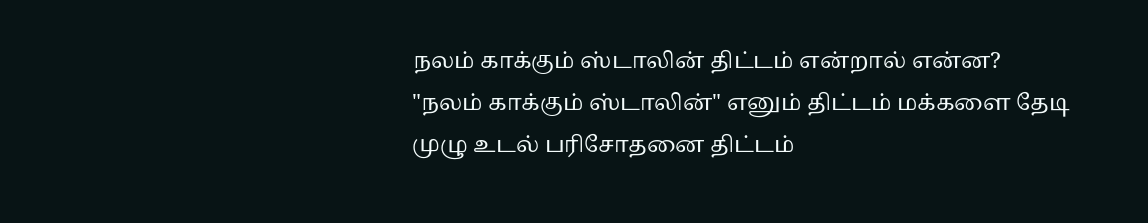நலம் காக்கும் ஸ்டாலின் திட்டம் என்றால் என்ன?
"நலம் காக்கும் ஸ்டாலின்" எனும் திட்டம் மக்களை தேடி முழு உடல் பரிசோதனை திட்டம்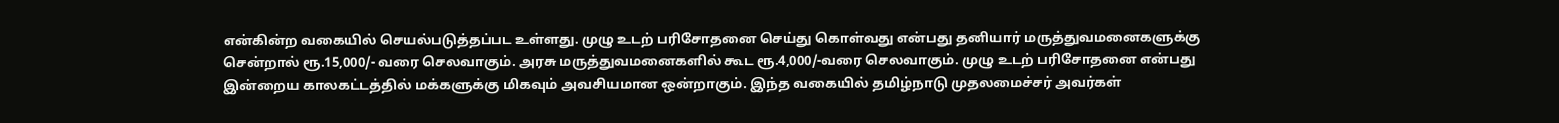என்கின்ற வகையில் செயல்படுத்தப்பட உள்ளது. முழு உடற் பரிசோதனை செய்து கொள்வது என்பது தனியார் மருத்துவமனைகளுக்கு சென்றால் ரூ.15,000/- வரை செலவாகும். அரசு மருத்துவமனைகளில் கூட ரூ.4,000/-வரை செலவாகும். முழு உடற் பரிசோதனை என்பது இன்றைய காலகட்டத்தில் மக்களுக்கு மிகவும் அவசியமான ஒன்றாகும். இந்த வகையில் தமிழ்நாடு முதலமைச்சர் அவர்கள்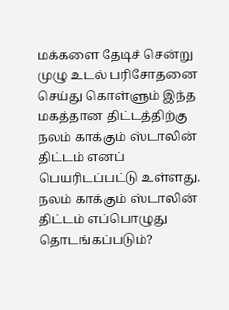மக்களை தேடிச் சென்று முழு உடல் பரிசோதனை செய்து கொள்ளும் இந்த மகத்தான திட்டத்திற்கு நலம் காக்கும் ஸ்டாலின் திட்டம் எனப் பெயரிடப்பட்டு உள்ளது.
நலம் காக்கும் ஸ்டாலின் திட்டம் எப்பொழுது தொடங்கப்படும்?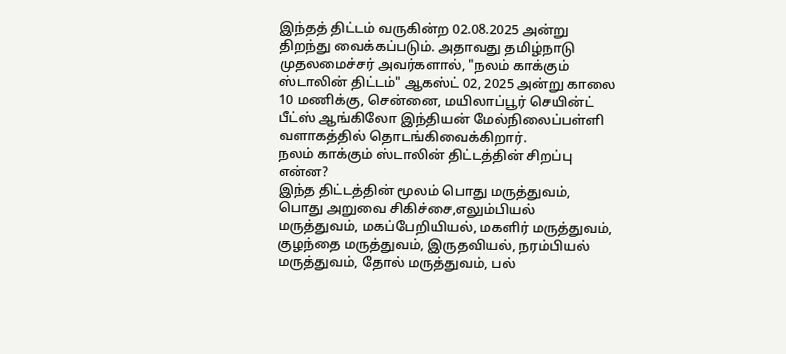இந்தத் திட்டம் வருகின்ற 02.08.2025 அன்று திறந்து வைக்கப்படும். அதாவது தமிழ்நாடு முதலமைச்சர் அவர்களால், "நலம் காக்கும் ஸ்டாலின் திட்டம்" ஆகஸ்ட் 02, 2025 அன்று காலை 10 மணிக்கு, சென்னை, மயிலாப்பூர் செயின்ட் பீட்ஸ் ஆங்கிலோ இந்தியன் மேல்நிலைப்பள்ளி வளாகத்தில் தொடங்கிவைக்கிறார்.
நலம் காக்கும் ஸ்டாலின் திட்டத்தின் சிறப்பு என்ன?
இந்த திட்டத்தின் மூலம் பொது மருத்துவம், பொது அறுவை சிகிச்சை,எலும்பியல் மருத்துவம், மகப்பேறியியல், மகளிர் மருத்துவம், குழந்தை மருத்துவம், இருதவியல், நரம்பியல் மருத்துவம், தோல் மருத்துவம், பல்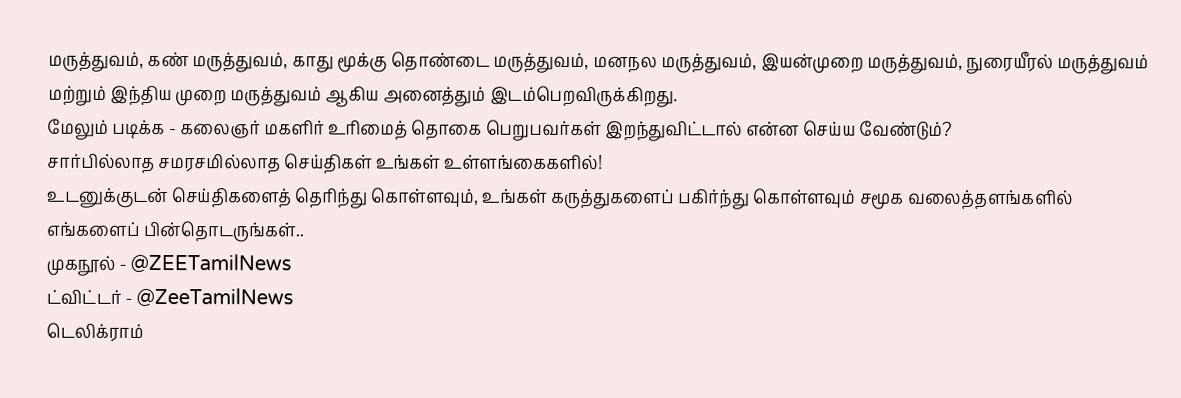மருத்துவம், கண் மருத்துவம், காது மூக்கு தொண்டை மருத்துவம், மனநல மருத்துவம், இயன்முறை மருத்துவம், நுரையீரல் மருத்துவம் மற்றும் இந்திய முறை மருத்துவம் ஆகிய அனைத்தும் இடம்பெறவிருக்கிறது.
மேலும் படிக்க - கலைஞர் மகளிர் உரிமைத் தொகை பெறுபவர்கள் இறந்துவிட்டால் என்ன செய்ய வேண்டும்?
சார்பில்லாத சமரசமில்லாத செய்திகள் உங்கள் உள்ளங்கைகளில்!
உடனுக்குடன் செய்திகளைத் தெரிந்து கொள்ளவும், உங்கள் கருத்துகளைப் பகிர்ந்து கொள்ளவும் சமூக வலைத்தளங்களில் எங்களைப் பின்தொடருங்கள்..
முகநூல் - @ZEETamilNews
ட்விட்டர் - @ZeeTamilNews
டெலிக்ராம்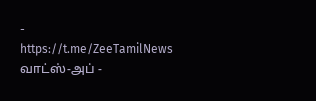- https://t.me/ZeeTamilNews
வாட்ஸ்-அப் -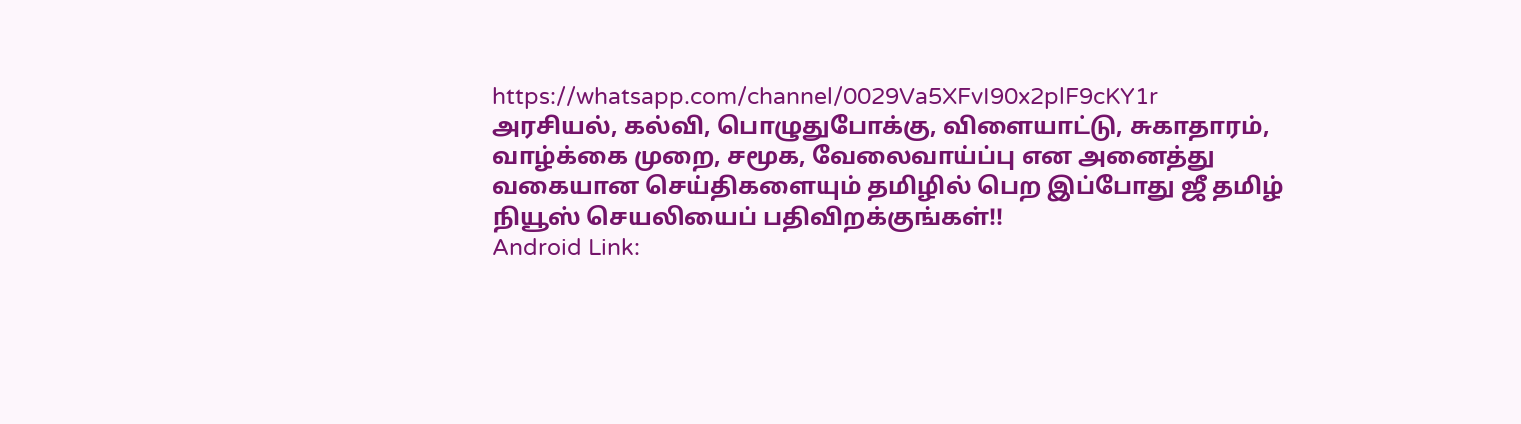https://whatsapp.com/channel/0029Va5XFvI90x2plF9cKY1r
அரசியல், கல்வி, பொழுதுபோக்கு, விளையாட்டு, சுகாதாரம், வாழ்க்கை முறை, சமூக, வேலைவாய்ப்பு என அனைத்து வகையான செய்திகளையும் தமிழில் பெற இப்போது ஜீ தமிழ் நியூஸ் செயலியைப் பதிவிறக்குங்கள்!!
Android Link: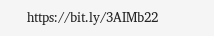https://bit.ly/3AIMb22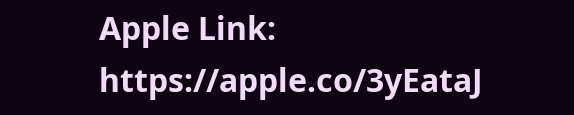Apple Link: https://apple.co/3yEataJ